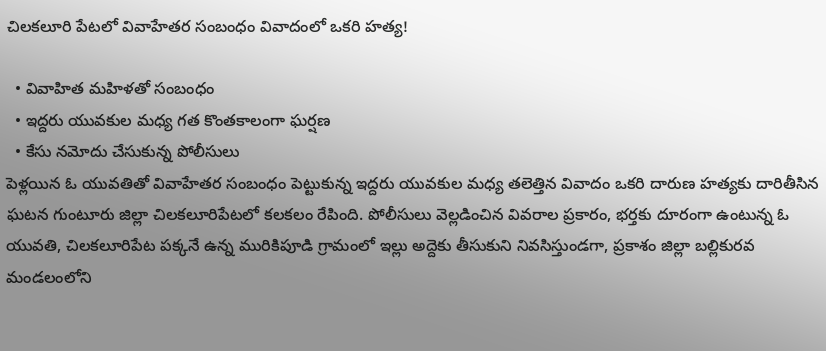చిలకలూరి పేటలో వివాహేతర సంబంధం వివాదంలో ఒకరి హత్య!

  • వివాహిత మహిళతో సంబంధం
  • ఇద్దరు యువకుల మధ్య గత కొంతకాలంగా ఘర్షణ
  • కేసు నమోదు చేసుకున్న పోలీసులు
పెళ్లయిన ఓ యువతితో వివాహేతర సంబంధం పెట్టుకున్న ఇద్దరు యువకుల మధ్య తలెత్తిన వివాదం ఒకరి దారుణ హత్యకు దారితీసిన ఘటన గుంటూరు జిల్లా చిలకలూరిపేటలో కలకలం రేపింది. పోలీసులు వెల్లడించిన వివరాల ప్రకారం, భర్తకు దూరంగా ఉంటున్న ఓ యువతి, చిలకలూరిపేట పక్కనే ఉన్న మురికిపూడి గ్రామంలో ఇల్లు అద్దెకు తీసుకుని నివసిస్తుండగా, ప్రకాశం జిల్లా బల్లికురవ మండలంలోని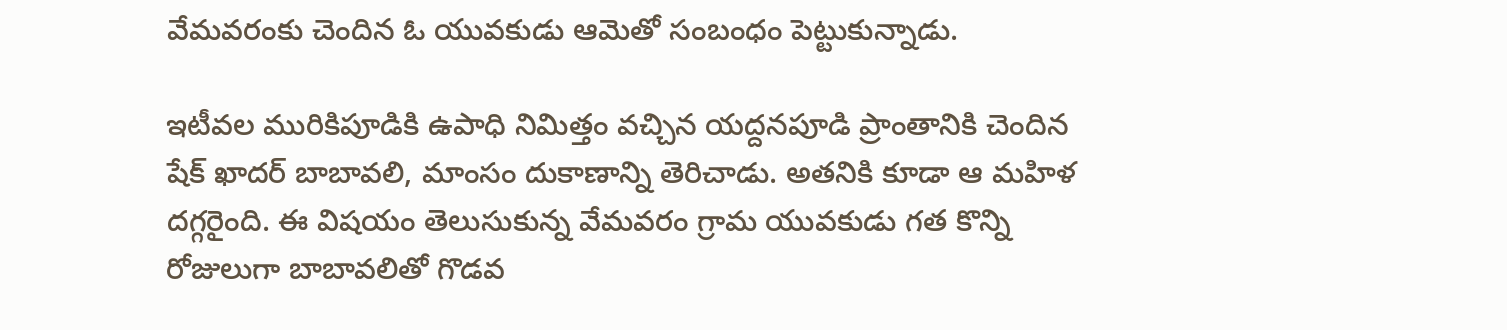వేమవరంకు చెందిన ఓ యువకుడు ఆమెతో సంబంధం పెట్టుకున్నాడు.

ఇటీవల మురికిపూడికి ఉపాధి నిమిత్తం వచ్చిన యద్దనపూడి ప్రాంతానికి చెందిన షేక్‌ ఖాదర్‌ బాబావలి, మాంసం దుకాణాన్ని తెరిచాడు. అతనికి కూడా ఆ మహిళ దగ్గరైంది. ఈ విషయం తెలుసుకున్న వేమవరం గ్రామ యువకుడు గత కొన్ని రోజులుగా బాబావలితో గొడవ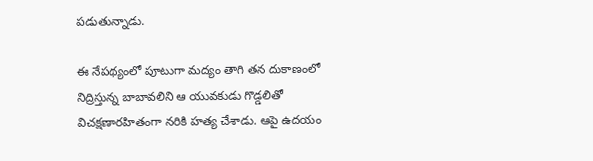పడుతున్నాడు.

ఈ నేపథ్యంలో పూటుగా మద్యం తాగి తన దుకాణంలో నిద్రిస్తున్న బాబావలిని ఆ యువకుడు గొడ్డలితో విచక్షణారహితంగా నరికి హత్య చేశాడు. ఆపై ఉదయం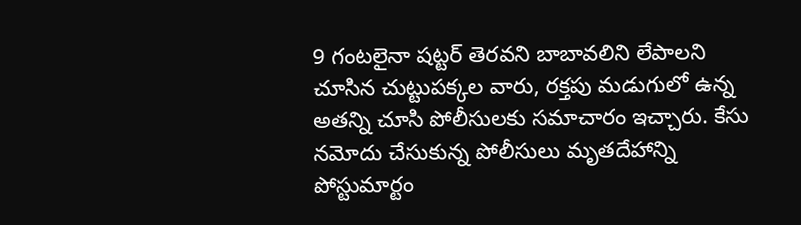9 గంటలైనా షట్టర్ తెరవని బాబావలిని లేపాలని చూసిన చుట్టుపక్కల వారు, రక్తపు మడుగులో ఉన్న అతన్ని చూసి పోలీసులకు సమాచారం ఇచ్చారు. కేసు నమోదు చేసుకున్న పోలీసులు మృతదేహాన్ని పోస్టుమార్టం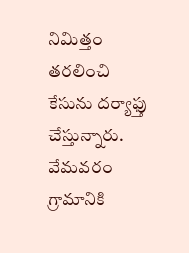నిమిత్తం తరలించి కేసును దర్యాఫ్తు చేస్తున్నారు. వేమవరం గ్రామానికి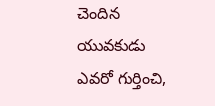చెందిన యువకుడు ఎవరో గుర్తించి,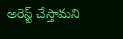అరెస్ట్ చేస్తామని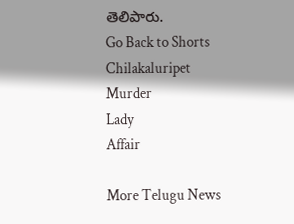తెలిపారు.
Go Back to Shorts
Chilakaluripet
Murder
Lady
Affair

More Telugu News